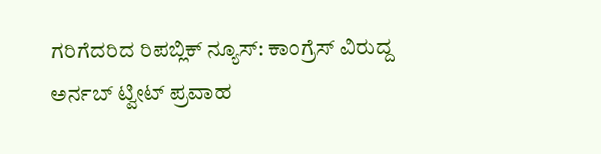ಗರಿಗೆದರಿದ ರಿಪಬ್ಲಿಕ್ ನ್ಯೂಸ್: ಕಾಂಗ್ರೆಸ್ ವಿರುದ್ದ ಅರ್ನಬ್ ಟ್ವೀಟ್ ಪ್ರವಾಹ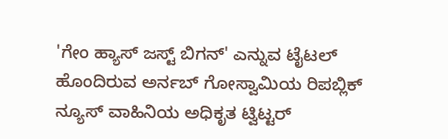'ಗೇಂ ಹ್ಯಾಸ್ ಜಸ್ಟ್ ಬಿಗನ್' ಎನ್ನುವ ಟೈಟಲ್ ಹೊಂದಿರುವ ಅರ್ನಬ್ ಗೋಸ್ವಾಮಿಯ ರಿಪಬ್ಲಿಕ್ ನ್ಯೂಸ್ ವಾಹಿನಿಯ ಅಧಿಕೃತ ಟ್ವಿಟ್ಟರ್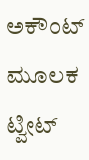ಅಕೌಂಟ್ ಮೂಲಕ ಟ್ವೀಟ್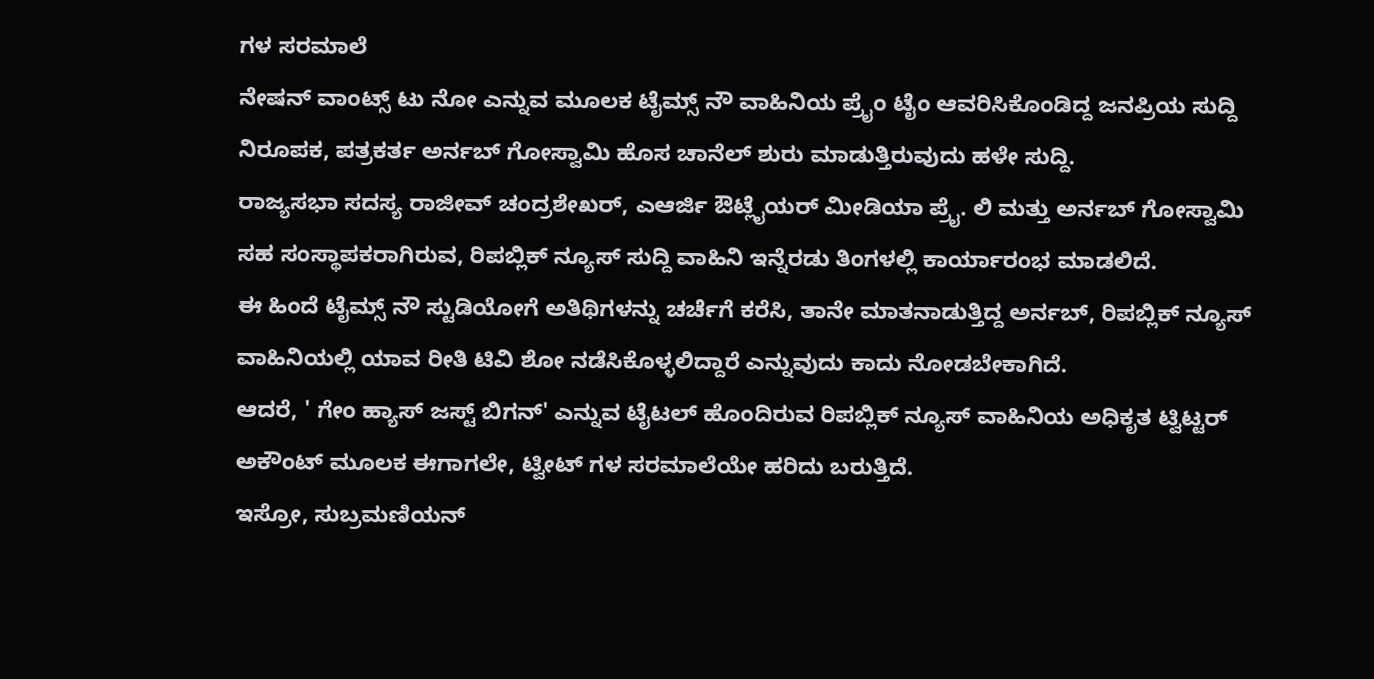ಗಳ ಸರಮಾಲೆ
ನೇಷನ್ ವಾಂಟ್ಸ್ ಟು ನೋ ಎನ್ನುವ ಮೂಲಕ ಟೈಮ್ಸ್ ನೌ ವಾಹಿನಿಯ ಪ್ರೈಂ ಟೈಂ ಆವರಿಸಿಕೊಂಡಿದ್ದ ಜನಪ್ರಿಯ ಸುದ್ದಿ ನಿರೂಪಕ, ಪತ್ರಕರ್ತ ಅರ್ನಬ್ ಗೋಸ್ವಾಮಿ ಹೊಸ ಚಾನೆಲ್ ಶುರು ಮಾಡುತ್ತಿರುವುದು ಹಳೇ ಸುದ್ದಿ.
ರಾಜ್ಯಸಭಾ ಸದಸ್ಯ ರಾಜೀವ್ ಚಂದ್ರಶೇಖರ್, ಎಆರ್ಜಿ ಔಟ್ಲೈಯರ್ ಮೀಡಿಯಾ ಪ್ರೈ. ಲಿ ಮತ್ತು ಅರ್ನಬ್ ಗೋಸ್ವಾಮಿ ಸಹ ಸಂಸ್ಥಾಪಕರಾಗಿರುವ, ರಿಪಬ್ಲಿಕ್ ನ್ಯೂಸ್ ಸುದ್ದಿ ವಾಹಿನಿ ಇನ್ನೆರಡು ತಿಂಗಳಲ್ಲಿ ಕಾರ್ಯಾರಂಭ ಮಾಡಲಿದೆ.
ಈ ಹಿಂದೆ ಟೈಮ್ಸ್ ನೌ ಸ್ಟುಡಿಯೋಗೆ ಅತಿಥಿಗಳನ್ನು ಚರ್ಚೆಗೆ ಕರೆಸಿ, ತಾನೇ ಮಾತನಾಡುತ್ತಿದ್ದ ಅರ್ನಬ್, ರಿಪಬ್ಲಿಕ್ ನ್ಯೂಸ್ ವಾಹಿನಿಯಲ್ಲಿ ಯಾವ ರೀತಿ ಟಿವಿ ಶೋ ನಡೆಸಿಕೊಳ್ಳಲಿದ್ದಾರೆ ಎನ್ನುವುದು ಕಾದು ನೋಡಬೇಕಾಗಿದೆ.
ಆದರೆ, ' ಗೇಂ ಹ್ಯಾಸ್ ಜಸ್ಟ್ ಬಿಗನ್' ಎನ್ನುವ ಟೈಟಲ್ ಹೊಂದಿರುವ ರಿಪಬ್ಲಿಕ್ ನ್ಯೂಸ್ ವಾಹಿನಿಯ ಅಧಿಕೃತ ಟ್ವಿಟ್ಟರ್ ಅಕೌಂಟ್ ಮೂಲಕ ಈಗಾಗಲೇ, ಟ್ವೀಟ್ ಗಳ ಸರಮಾಲೆಯೇ ಹರಿದು ಬರುತ್ತಿದೆ.
ಇಸ್ರೋ, ಸುಬ್ರಮಣಿಯನ್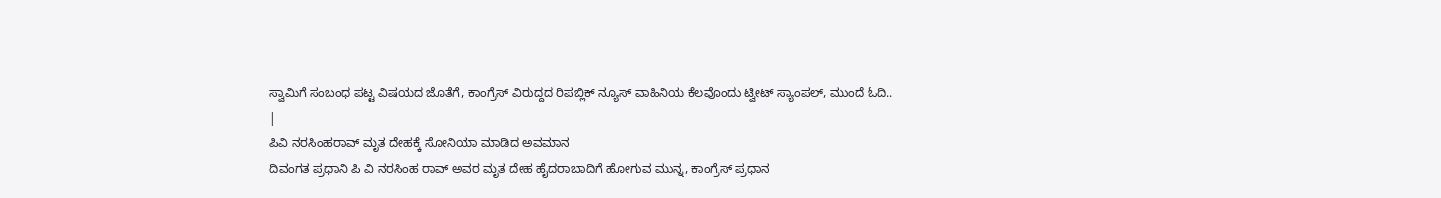ಸ್ವಾಮಿಗೆ ಸಂಬಂಧ ಪಟ್ಟ ವಿಷಯದ ಜೊತೆಗೆ, ಕಾಂಗ್ರೆಸ್ ವಿರುದ್ದದ ರಿಪಬ್ಲಿಕ್ ನ್ಯೂಸ್ ವಾಹಿನಿಯ ಕೆಲವೊಂದು ಟ್ವೀಟ್ ಸ್ಯಾಂಪಲ್, ಮುಂದೆ ಓದಿ..
|
ಪಿವಿ ನರಸಿಂಹರಾವ್ ಮೃತ ದೇಹಕ್ಕೆ ಸೋನಿಯಾ ಮಾಡಿದ ಅವಮಾನ
ದಿವಂಗತ ಪ್ರಧಾನಿ ಪಿ ವಿ ನರಸಿಂಹ ರಾವ್ ಅವರ ಮೃತ ದೇಹ ಹೈದರಾಬಾದಿಗೆ ಹೋಗುವ ಮುನ್ನ, ಕಾಂಗ್ರೆಸ್ ಪ್ರಧಾನ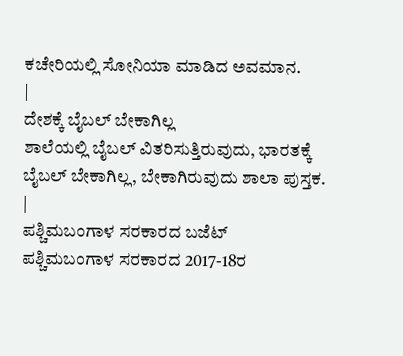ಕಚೇರಿಯಲ್ಲಿ ಸೋನಿಯಾ ಮಾಡಿದ ಅವಮಾನ.
|
ದೇಶಕ್ಕೆ ಬೈಬಲ್ ಬೇಕಾಗಿಲ್ಲ
ಶಾಲೆಯಲ್ಲಿ ಬೈಬಲ್ ವಿತರಿಸುತ್ತಿರುವುದು, ಭಾರತಕ್ಕೆ ಬೈಬಲ್ ಬೇಕಾಗಿಲ್ಲ, ಬೇಕಾಗಿರುವುದು ಶಾಲಾ ಪುಸ್ತಕ.
|
ಪಶ್ಚಿಮಬಂಗಾಳ ಸರಕಾರದ ಬಜೆಟ್
ಪಶ್ಚಿಮಬಂಗಾಳ ಸರಕಾರದ 2017-18ರ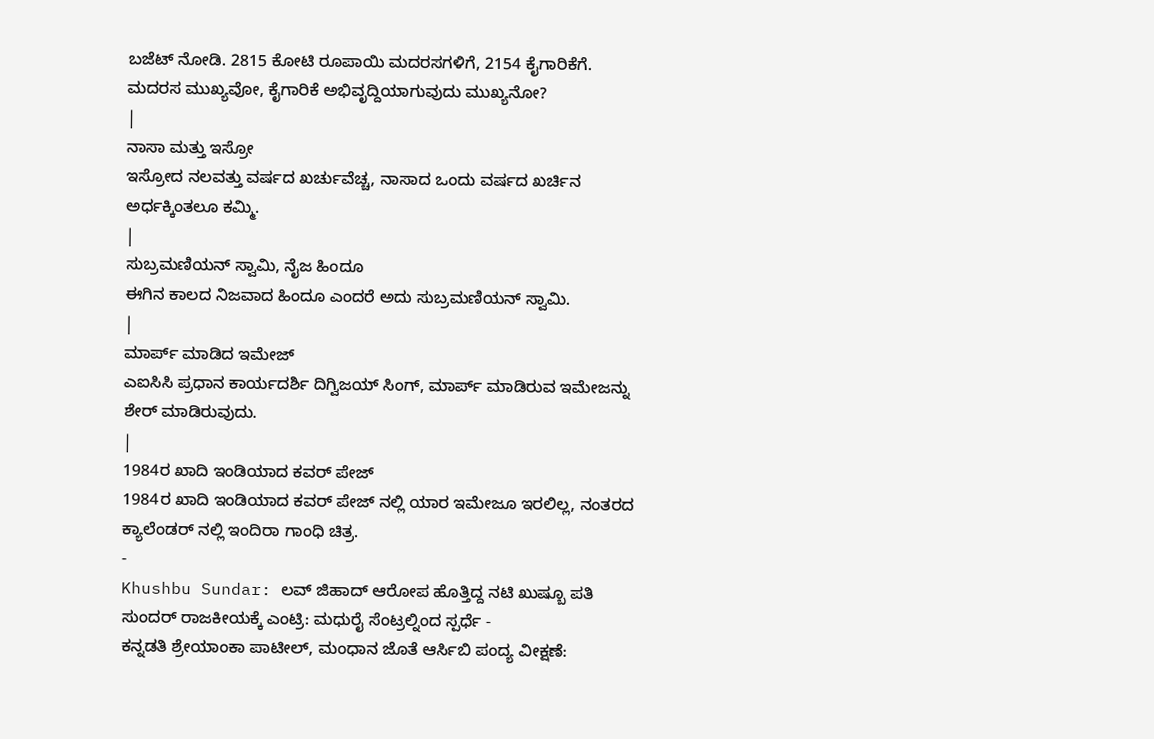ಬಜೆಟ್ ನೋಡಿ. 2815 ಕೋಟಿ ರೂಪಾಯಿ ಮದರಸಗಳಿಗೆ, 2154 ಕೈಗಾರಿಕೆಗೆ. ಮದರಸ ಮುಖ್ಯವೋ, ಕೈಗಾರಿಕೆ ಅಭಿವೃದ್ದಿಯಾಗುವುದು ಮುಖ್ಯನೋ?
|
ನಾಸಾ ಮತ್ತು ಇಸ್ರೋ
ಇಸ್ರೋದ ನಲವತ್ತು ವರ್ಷದ ಖರ್ಚುವೆಚ್ಚ, ನಾಸಾದ ಒಂದು ವರ್ಷದ ಖರ್ಚಿನ ಅರ್ಧಕ್ಕಿಂತಲೂ ಕಮ್ಮಿ.
|
ಸುಬ್ರಮಣಿಯನ್ ಸ್ವಾಮಿ, ನೈಜ ಹಿಂದೂ
ಈಗಿನ ಕಾಲದ ನಿಜವಾದ ಹಿಂದೂ ಎಂದರೆ ಅದು ಸುಬ್ರಮಣಿಯನ್ ಸ್ವಾಮಿ.
|
ಮಾರ್ಪ್ ಮಾಡಿದ ಇಮೇಜ್
ಎಐಸಿಸಿ ಪ್ರಧಾನ ಕಾರ್ಯದರ್ಶಿ ದಿಗ್ವಿಜಯ್ ಸಿಂಗ್, ಮಾರ್ಪ್ ಮಾಡಿರುವ ಇಮೇಜನ್ನು ಶೇರ್ ಮಾಡಿರುವುದು.
|
1984ರ ಖಾದಿ ಇಂಡಿಯಾದ ಕವರ್ ಪೇಜ್
1984ರ ಖಾದಿ ಇಂಡಿಯಾದ ಕವರ್ ಪೇಜ್ ನಲ್ಲಿ ಯಾರ ಇಮೇಜೂ ಇರಲಿಲ್ಲ, ನಂತರದ ಕ್ಯಾಲೆಂಡರ್ ನಲ್ಲಿ ಇಂದಿರಾ ಗಾಂಧಿ ಚಿತ್ರ.
-
Khushbu Sundar: ಲವ್ ಜಿಹಾದ್ ಆರೋಪ ಹೊತ್ತಿದ್ದ ನಟಿ ಖುಷ್ಬೂ ಪತಿ ಸುಂದರ್ ರಾಜಕೀಯಕ್ಕೆ ಎಂಟ್ರಿ: ಮಧುರೈ ಸೆಂಟ್ರಲ್ನಿಂದ ಸ್ಪರ್ಧೆ -
ಕನ್ನಡತಿ ಶ್ರೇಯಾಂಕಾ ಪಾಟೀಲ್, ಮಂಧಾನ ಜೊತೆ ಆರ್ಸಿಬಿ ಪಂದ್ಯ ವೀಕ್ಷಣೆ: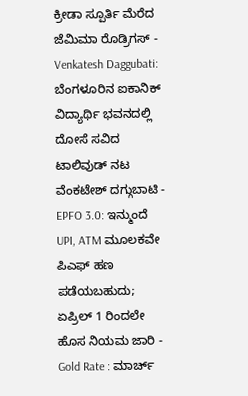ಕ್ರೀಡಾ ಸ್ಪೂರ್ತಿ ಮೆರೆದ ಜೆಮಿಮಾ ರೊಡ್ರಿಗಸ್ -
Venkatesh Daggubati: ಬೆಂಗಳೂರಿನ ಐಕಾನಿಕ್ ವಿದ್ಯಾರ್ಥಿ ಭವನದಲ್ಲಿ ದೋಸೆ ಸವಿದ ಟಾಲಿವುಡ್ ನಟ ವೆಂಕಟೇಶ್ ದಗ್ಗುಬಾಟಿ -
EPFO 3.0: ಇನ್ಮುಂದೆ UPI, ATM ಮೂಲಕವೇ ಪಿಎಫ್ ಹಣ ಪಡೆಯಬಹುದು; ಏಪ್ರಿಲ್ 1 ರಿಂದಲೇ ಹೊಸ ನಿಯಮ ಜಾರಿ -
Gold Rate : ಮಾರ್ಚ್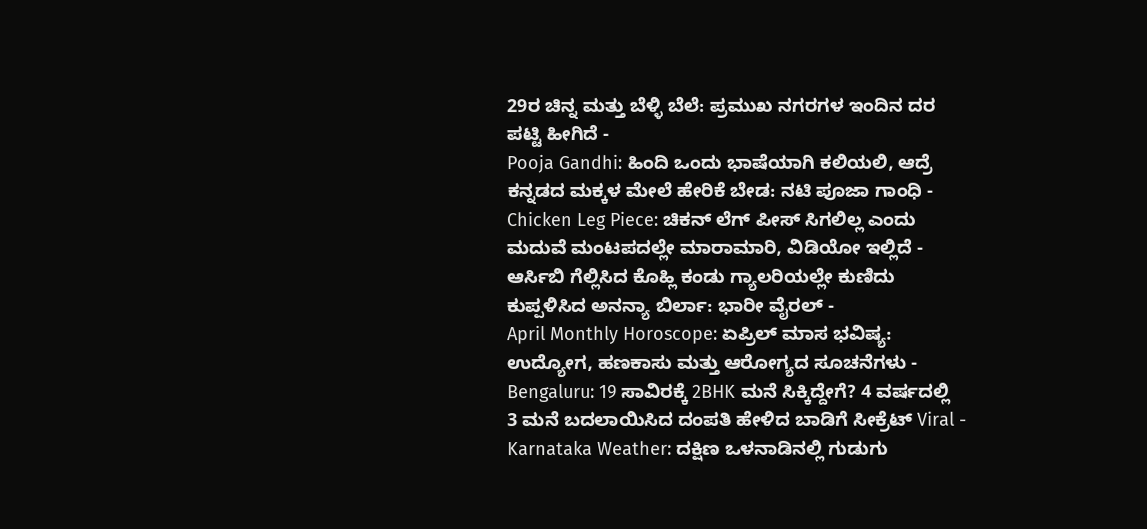29ರ ಚಿನ್ನ ಮತ್ತು ಬೆಳ್ಳಿ ಬೆಲೆ: ಪ್ರಮುಖ ನಗರಗಳ ಇಂದಿನ ದರ ಪಟ್ಟಿ ಹೀಗಿದೆ -
Pooja Gandhi: ಹಿಂದಿ ಒಂದು ಭಾಷೆಯಾಗಿ ಕಲಿಯಲಿ, ಆದ್ರೆ ಕನ್ನಡದ ಮಕ್ಕಳ ಮೇಲೆ ಹೇರಿಕೆ ಬೇಡ: ನಟಿ ಪೂಜಾ ಗಾಂಧಿ -
Chicken Leg Piece: ಚಿಕನ್ ಲೆಗ್ ಪೀಸ್ ಸಿಗಲಿಲ್ಲ ಎಂದು ಮದುವೆ ಮಂಟಪದಲ್ಲೇ ಮಾರಾಮಾರಿ, ವಿಡಿಯೋ ಇಲ್ಲಿದೆ -
ಆರ್ಸಿಬಿ ಗೆಲ್ಲಿಸಿದ ಕೊಹ್ಲಿ ಕಂಡು ಗ್ಯಾಲರಿಯಲ್ಲೇ ಕುಣಿದು ಕುಪ್ಪಳಿಸಿದ ಅನನ್ಯಾ ಬಿರ್ಲಾ: ಭಾರೀ ವೈರಲ್ -
April Monthly Horoscope: ಏಪ್ರಿಲ್ ಮಾಸ ಭವಿಷ್ಯ: ಉದ್ಯೋಗ, ಹಣಕಾಸು ಮತ್ತು ಆರೋಗ್ಯದ ಸೂಚನೆಗಳು -
Bengaluru: 19 ಸಾವಿರಕ್ಕೆ 2BHK ಮನೆ ಸಿಕ್ಕಿದ್ದೇಗೆ? 4 ವರ್ಷದಲ್ಲಿ 3 ಮನೆ ಬದಲಾಯಿಸಿದ ದಂಪತಿ ಹೇಳಿದ ಬಾಡಿಗೆ ಸೀಕ್ರೆಟ್ Viral -
Karnataka Weather: ದಕ್ಷಿಣ ಒಳನಾಡಿನಲ್ಲಿ ಗುಡುಗು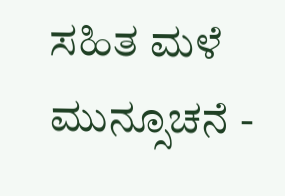ಸಹಿತ ಮಳೆ ಮುನ್ಸೂಚನೆ -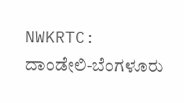NWKRTC: ದಾಂಡೇಲಿ-ಬೆಂಗಳೂರು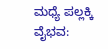ಮಧ್ಯೆ ಪಲ್ಲಕ್ಕಿ ವೈಭವ: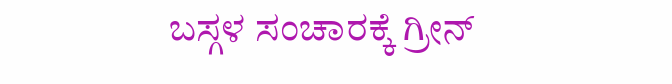ಬಸ್ಗಳ ಸಂಚಾರಕ್ಕೆ ಗ್ರೀನ್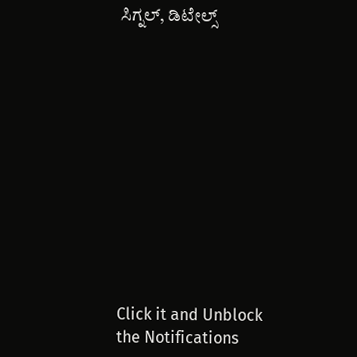ಸಿಗ್ನಲ್, ಡಿಟೇಲ್ಸ್












Click it and Unblock the Notifications